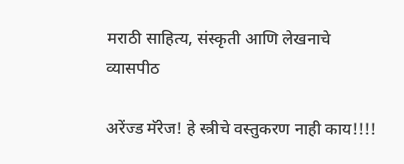मराठी साहित्य, संस्कृती आणि लेखनाचे व्यासपीठ

अरेंज्ड मॅरेज! हे स्त्रीचे वस्तुकरण नाही काय!!!!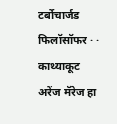टर्बोचार्जड फिलॉसॉफर · · काथ्याकूट
अरेंज मॅरेज हा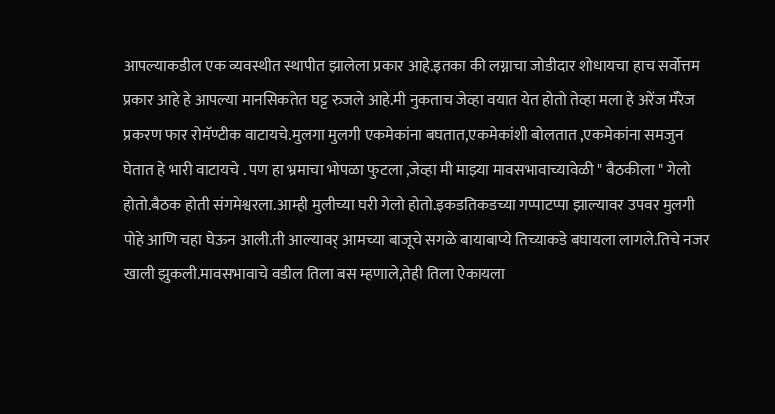आपल्याकडील एक व्यवस्थीत स्थापीत झालेला प्रकार आहे.इतका की लग्नाचा जोडीदार शोधायचा हाच सर्वोत्तम प्रकार आहे हे आपल्या मानसिकतेत घट्ट रुजले आहे.मी नुकताच जेव्हा वयात येत होतो तेव्हा मला हे अरेंज मॅरेज प्रकरण फार रोमॅण्टीक वाटायचे.मुलगा मुलगी एकमेकांना बघतात,एकमेकांशी बोलतात ,एकमेकांना समजुन घेतात हे भारी वाटायचे . पण हा भ्रमाचा भोपळा फुटला ,जेव्हा मी माझ्या मावसभावाच्यावेळी " बैठकीला " गेलो होतो.बैठक होती संगमेश्वरला.आम्ही मुलीच्या घरी गेलो होतो.इकडतिकडच्या गप्पाटप्पा झाल्यावर उपवर मुलगी पोहे आणि चहा घेऊन आली.ती आल्यावर् आमच्या बाजूचे सगळे बायाबाप्ये तिच्याकडे बघायला लागले.तिचे नजर खाली झुकली.मावसभावाचे वडील तिला बस म्हणाले,तेही तिला ऐकायला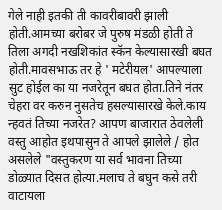गेले नाही इतकी ती कावरीबावरी झाली होती.आमच्या बरोबर जे पुरुष मंडळी होती ते तिला अगदी नखशिकांत स्कॅन केल्यासारखी बघत होती.मावसभाऊ तर हे ' मटेरीयल' आपल्याला सुट होईल का या नजरेतून बघत होता.तिने नंतर चेहरा वर करुन नुसतेच हसल्यासारखे केले.काय न्हवतं तिच्या नजरेत? आपण बाजारात ठेवलेली वस्तु आहोत इथपासुन ते आपले झालेले / होत असलेले "वस्तुकरण या सर्व भावना तिच्या डोळ्यात दिसत होत्या.मलाच ते बघुन कसे तरी वाटायला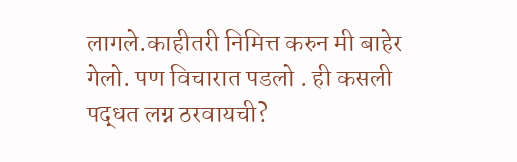लागले.काहीतरी निमित्त करुन मी बाहेर गेलो. पण विचारात पडलो . ही कसली पद्धत लग्न ठरवायची?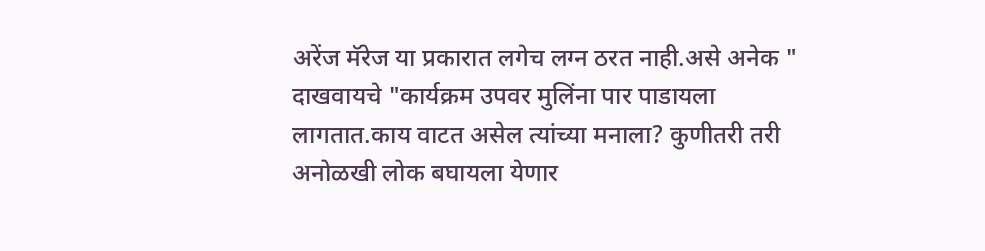अरेंज मॅरेज या प्रकारात लगेच लग्न ठरत नाही.असे अनेक " दाखवायचे "कार्यक्रम उपवर मुलिंना पार पाडायला लागतात.काय वाटत असेल त्यांच्या मनाला? कुणीतरी तरी अनोळखी लोक बघायला येणार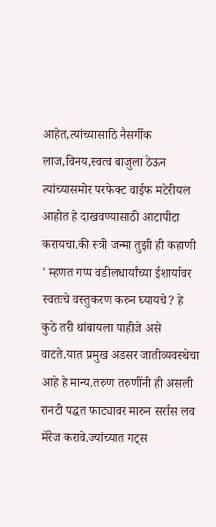आहेत,त्यांच्यासाठि नैसर्गीक लाज,विनय,स्वत्व बाजुला ठेऊन त्यांच्यासमोर परफेक्ट वाईफ मटेरीयल आहोत हे दाखवण्यासाठी आटापीटा करायचा.की स्त्री जन्मा तुझी ही कहाणी ' म्हणत गप्प वडीलधार्यांच्या ईशार्यावर स्वतःचे वस्तुकरण करुन घ्यायचे? हे कुठे तरी थांबायला पाहीजे असे वाटते.यात प्रमुख अडसर जातीव्यवस्थेचा आहे हे मान्य.तरुण तरुणींनी ही असली रानटी पद्धत फाट्यावर मारुन सर्रास लव मॅरेज करावे.ज्यांच्यात गट्स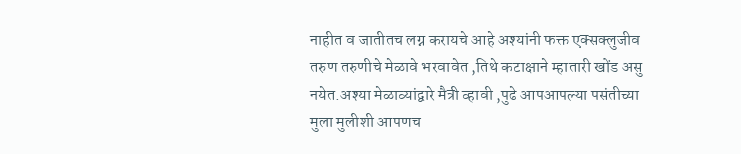नाहीत व जातीतच लग्न करायचे आहे अश्यांनी फक्त एक्सक्लुजीव तरुण तरुणीचे मेळावे भरवावेत ,तिथे कटाक्षाने म्हातारी खोंड असु नयेत.अश्या मेळाव्यांद्वारे मैत्री व्हावी ,पुढे आपआपल्या पसंतीच्या मुला मुलीशी आपणच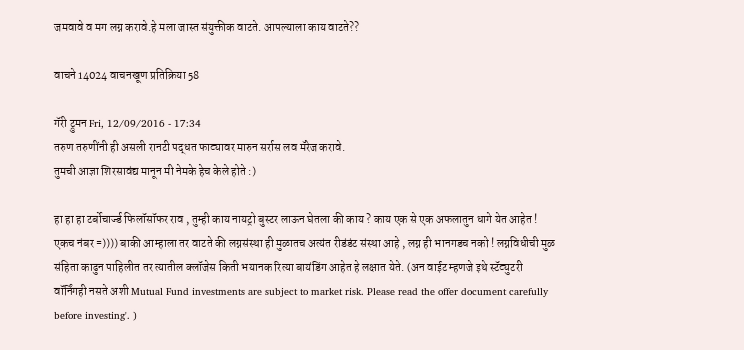जमवावे व मग लग्न करावे.हे मला जास्त संयुक्तीक वाटते. आपल्याला काय वाटते??

वाचने 14024 वाचनखूण प्रतिक्रिया 58

गॅरी ट्रुमन Fri, 12/09/2016 - 17:34
तरुण तरुणींनी ही असली रानटी पद्धत फाट्यावर मारुन सर्रास लव मॅरेज करावे.
तुमची आज्ञा शिरसावंद्य मानून मी नेमके हेच केले होते :)

हा हा हा टर्बोचार्ज्ड फिलॉसॉफर राव , तुम्ही काय नायट्रो बुस्टर लाऊन घेतला की काय ? काय एक से एक अफलातुन धागे येत आहेत ! एकच नंबर =)))) बाकी आम्हाला तर वाटते की लग्नसंस्था ही मुळातच अत्यंत रीडंडंट संस्था आहे , लग्न ही भानगडच नको ! लग्नविधीची मुळ संहिता काढुन पाहिलीत तर त्यातील क्लॉजेस किती भयानक रित्या बायंडिंग आहेत हे लक्षात येते. (अन वाईट म्हणजे इथे स्टॅट्युटरी वॉर्निंगही नसते अशी Mutual Fund investments are subject to market risk. Please read the offer document carefully before investing'. )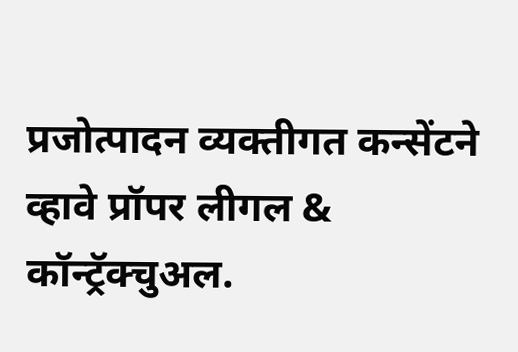प्रजोत्पादन व्यक्तीगत कन्सेंटने व्हावे प्रॉपर लीगल & कॉन्ट्रॅक्चुअल.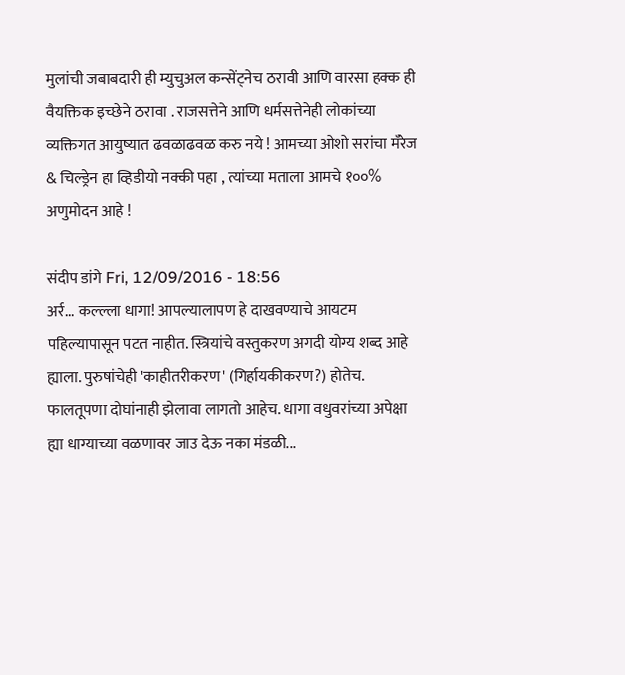मुलांची जबाबदारी ही म्युचुअल कन्सेंट्नेच ठरावी आणि वारसा हक्क ही वैयक्तिक इच्छेने ठरावा . राजसत्तेने आणि धर्मसत्तेनेही लोकांच्या व्यक्तिगत आयुष्यात ढवळाढवळ करु नये ! आमच्या ओशो सरांचा मॅरेज & चिल्ड्रेन हा व्हिडीयो नक्की पहा , त्यांच्या मताला आमचे १००% अणुमोदन आहे !

संदीप डांगे Fri, 12/09/2016 - 18:56
अर्र... कल्ल्ला धागा! आपल्यालापण हे दाखवण्याचे आयटम पहिल्यापासून पटत नाहीत. स्त्रियांचे वस्तुकरण अगदी योग्य शब्द आहे ह्याला. पुरुषांचेही 'काहीतरीकरण' (गिर्हायकीकरण?) होतेच. फालतूपणा दोघांनाही झेलावा लागतो आहेच. धागा वधुवरांच्या अपेक्षा ह्या धाग्याच्या वळणावर जाउ देऊ नका मंडळी...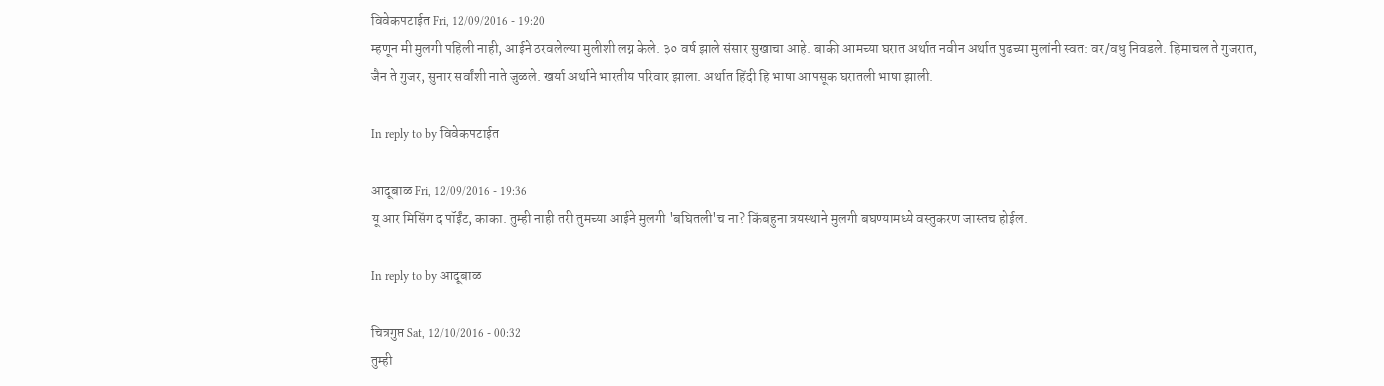विवेकपटाईत Fri, 12/09/2016 - 19:20
म्हणून मी मुलगी पहिली नाही, आईने ठरवलेल्या मुलीशी लग्न केले. ३० वर्ष झाले संसार सुखाचा आहे. बाकी आमच्या घरात अर्थात नवीन अर्थात पुढच्या मुलांनी स्वत: वर/वधु निवडले. हिमाचल ते गुजरात, जैन ते गुजर, सुनार सर्वांशी नाते जुळले. खर्या अर्थाने भारतीय परिवार झाला. अर्थात हिंदी हि भाषा आपसूक घरातली भाषा झाली.

In reply to by विवेकपटाईत

आदूबाळ Fri, 12/09/2016 - 19:36
यू आर मिसिंग द पॉईंट, काका. तुम्ही नाही तरी तुमच्या आईने मुलगी 'बघितली'च ना? किंबहुना त्रयस्थाने मुलगी बघण्यामध्ये वस्तुकरण जास्तच होईल.

In reply to by आदूबाळ

चित्रगुप्त Sat, 12/10/2016 - 00:32
तुम्ही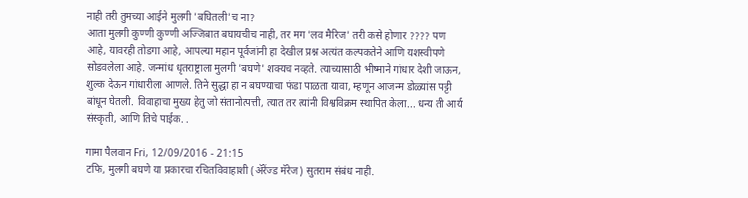नाही तरी तुमच्या आईने मुलगी 'बघितली'च ना?
आता मुलगी कुण्णी कुण्णी अज्जिबात बघायचीच नाही, तर मग 'लव मैरिज' तरी कसे होणार ???? पण आहे, यावरही तोडगा आहे, आपल्या महान पूर्वजांनी हा देखील प्रश्न अत्यंत कल्पकतेने आणि यशस्वीपणे सोडवलेला आहे. जन्मांध धृतराष्ट्राला मुलगी 'बघणे' शक्यच नव्हते. त्याच्यासाठी भीष्माने गांधार देशी जाऊन, शुल्क देऊन गांधारीला आणले. तिने सुद्धा हा न बघण्याचा फंडा पाळता यावा, म्हणून आजन्म डोळ्यांस पट्टी बांधून घेतली. विवाहाचा मुख्य हेतु जो संतानोत्पत्ती, त्यात तर त्यांनी विश्वविक्रम स्थापित केला... धन्य ती आर्य संस्कृती, आणि तिचे पाईक. .

गामा पैलवान Fri, 12/09/2016 - 21:15
टफि, मुलगी बघणे या प्रकारचा रचितविवाहाशी (ॲरेंज्ड मॅरेज) सुतराम संबंध नाही.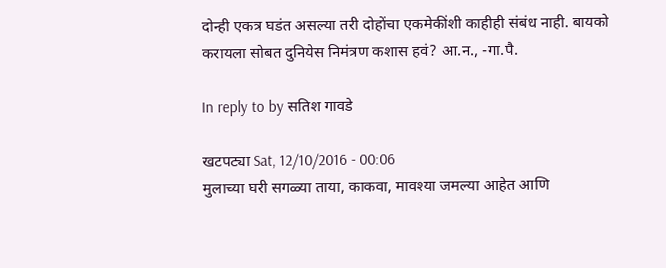दोन्ही एकत्र घडंत असल्या तरी दोहोंचा एकमेकींशी काहीही संबंध नाही. बायको करायला सोबत दुनियेस निमंत्रण कशास हवं? आ.न., -गा.पै.

In reply to by सतिश गावडे

खटपट्या Sat, 12/10/2016 - 00:06
मुलाच्या घरी सगळ्या ताया, काकवा, मावश्या जमल्या आहेत आणि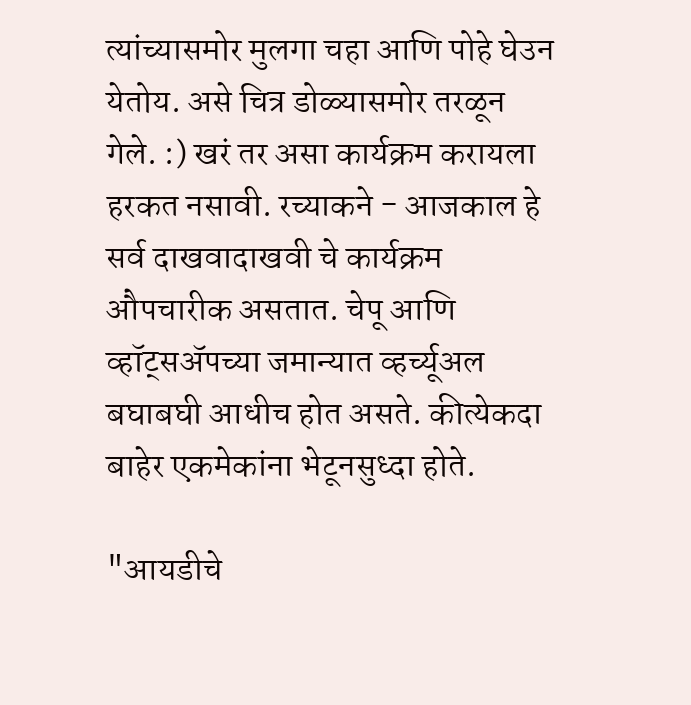त्यांच्यासमोर मुलगा चहा आणि पोहे घेउन येतोय. असे चित्र डोळ्यासमोर तरळून गेले. :) खरं तर असा कार्यक्रम करायला हरकत नसावी. रच्याकने - आजकाल हे सर्व दाखवादाखवी चे कार्यक्रम औपचारीक असतात. चेपू आणि व्हॉट्सअ‍ॅपच्या जमान्यात व्हर्च्यूअल बघाबघी आधीच होत असते. कीत्येकदा बाहेर एकमेकांना भेटूनसुध्दा होते.

"आयडीचे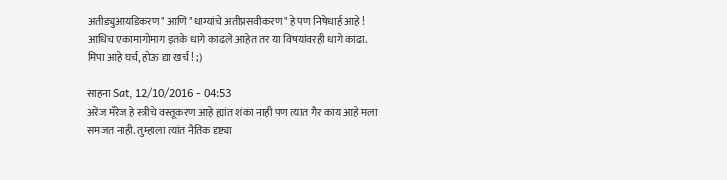अतीड्युआयडिकरण" आणि "धाग्यांचे अतीप्रसवीकरण" हे पण निषेधार्ह आहे ! आधिच एकामागोमाग इतके धागे काढले आहेत तर या विषयांवरही धागे काढा. मिपा आहे घर्च, होऊ द्या खर्च ! ;)

साहना Sat, 12/10/2016 - 04:53
अरेंज मॅरेज हे स्त्रीचे वस्तूकरण आहे ह्यांत शंका नाही पण त्यात गैर काय आहे मला समजत नाही. तुम्हाला त्यांत नैतिक दृष्ट्या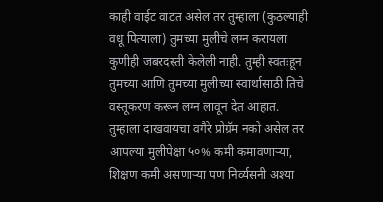काही वाईट वाटत असेल तर तुम्हाला (कुठल्याही वधू पित्याला) तुमच्या मुलीचे लग्न करायला कुणीही जबरदस्ती केलेली नाही. तुम्ही स्वतःहून तुमच्या आणि तुमच्या मुलीच्या स्वार्थासाठी तिचे वस्तूकरण करून लग्न लावून देत आहात. तुम्हाला दाखवायचा वगैरे प्रोग्रॅम नको असेल तर आपल्या मुलीपेक्षा ५०% कमी कमावणाऱ्या, शिक्षण कमी असणाऱ्या पण निर्व्यसनी अश्या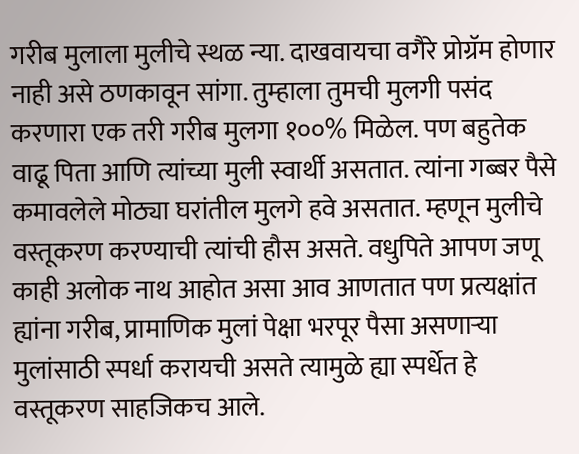गरीब मुलाला मुलीचे स्थळ न्या. दाखवायचा वगैरे प्रोग्रॅम होणार नाही असे ठणकावून सांगा. तुम्हाला तुमची मुलगी पसंद करणारा एक तरी गरीब मुलगा १००% मिळेल. पण बहुतेक वाढू पिता आणि त्यांच्या मुली स्वार्थी असतात. त्यांना गब्बर पैसे कमावलेले मोठ्या घरांतील मुलगे हवे असतात. म्हणून मुलीचे वस्तूकरण करण्याची त्यांची हौस असते. वधुपिते आपण जणू काही अलोक नाथ आहोत असा आव आणतात पण प्रत्यक्षांत ह्यांना गरीब, प्रामाणिक मुलां पेक्षा भरपूर पैसा असणाऱ्या मुलांसाठी स्पर्धा करायची असते त्यामुळे ह्या स्पर्धेत हे वस्तूकरण साहजिकच आले.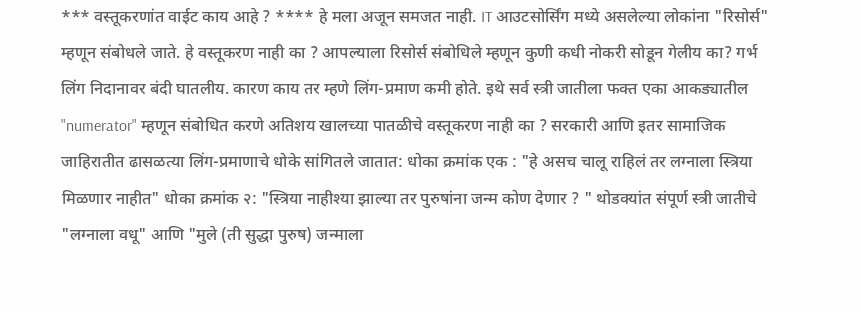*** वस्तूकरणांत वाईट काय आहे ? **** हे मला अजून समजत नाही. IT आउटसोर्सिंग मध्ये असलेल्या लोकांना "रिसोर्स" म्हणून संबोधले जाते. हे वस्तूकरण नाही का ? आपल्याला रिसोर्स संबोधिले म्हणून कुणी कधी नोकरी सोडून गेलीय का? गर्भ लिंग निदानावर बंदी घातलीय. कारण काय तर म्हणे लिंग-प्रमाण कमी होते. इथे सर्व स्त्री जातीला फक्त एका आकड्यातील "numerator" म्हणून संबोधित करणे अतिशय खालच्या पातळीचे वस्तूकरण नाही का ? सरकारी आणि इतर सामाजिक जाहिरातीत ढासळत्या लिंग-प्रमाणाचे धोके सांगितले जातात: धोका क्रमांक एक : "हे असच चालू राहिलं तर लग्नाला स्त्रिया मिळणार नाहीत" धोका क्रमांक २: "स्त्रिया नाहीश्या झाल्या तर पुरुषांना जन्म कोण देणार ? " थोडक्यांत संपूर्ण स्त्री जातीचे "लग्नाला वधू" आणि "मुले (ती सुद्धा पुरुष) जन्माला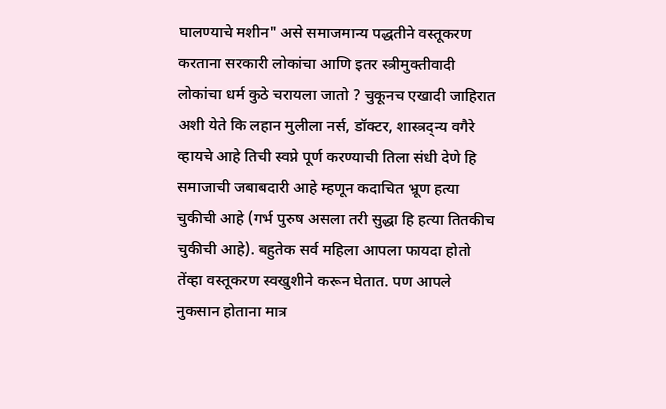घालण्याचे मशीन" असे समाजमान्य पद्धतीने वस्तूकरण करताना सरकारी लोकांचा आणि इतर स्त्रीमुक्तीवादी लोकांचा धर्म कुठे चरायला जातो ? चुकूनच एखादी जाहिरात अशी येते कि लहान मुलीला नर्स, डॉक्टर, शास्त्रद्न्य वगैरे व्हायचे आहे तिची स्वप्ने पूर्ण करण्याची तिला संधी देणे हि समाजाची जबाबदारी आहे म्हणून कदाचित भ्रूण हत्या चुकीची आहे (गर्भ पुरुष असला तरी सुद्धा हि हत्या तितकीच चुकीची आहे). बहुतेक सर्व महिला आपला फायदा होतो तेंव्हा वस्तूकरण स्वखुशीने करून घेतात. पण आपले नुकसान होताना मात्र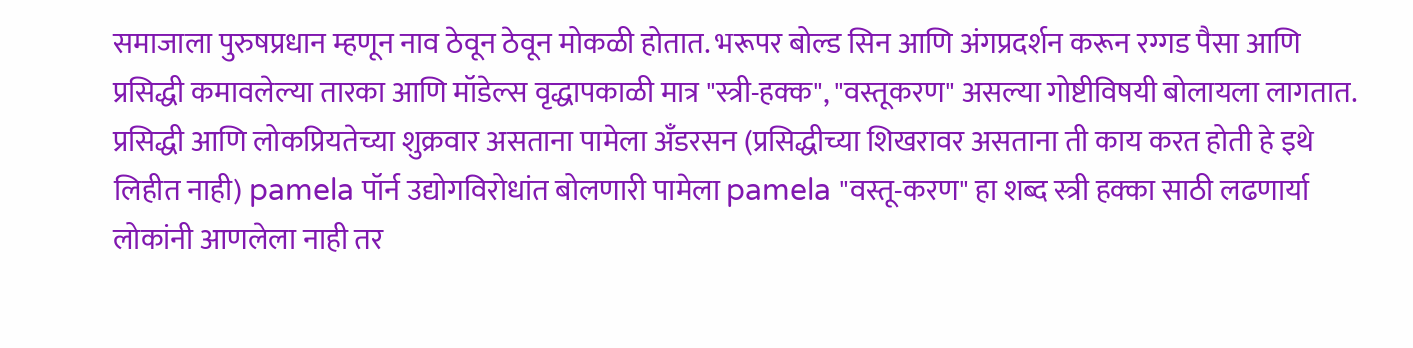समाजाला पुरुषप्रधान म्हणून नाव ठेवून ठेवून मोकळी होतात. भरूपर बोल्ड सिन आणि अंगप्रदर्शन करून रग्गड पैसा आणि प्रसिद्धी कमावलेल्या तारका आणि मॉडेल्स वृद्धापकाळी मात्र "स्त्री-हक्क", "वस्तूकरण" असल्या गोष्टीविषयी बोलायला लागतात. प्रसिद्धी आणि लोकप्रियतेच्या शुक्रवार असताना पामेला अँडरसन (प्रसिद्धीच्या शिखरावर असताना ती काय करत होती हे इथे लिहीत नाही) pamela पॉर्न उद्योगविरोधांत बोलणारी पामेला pamela "वस्तू-करण" हा शब्द स्त्री हक्का साठी लढणार्या लोकांनी आणलेला नाही तर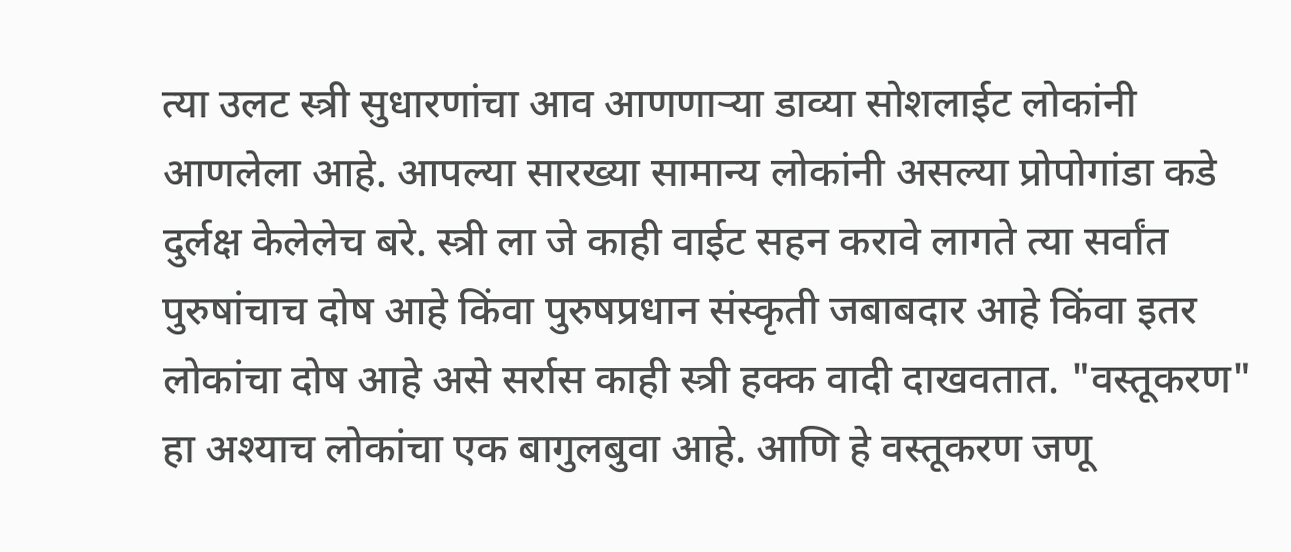त्या उलट स्त्री सुधारणांचा आव आणणाऱ्या डाव्या सोशलाईट लोकांनी आणलेला आहे. आपल्या सारख्या सामान्य लोकांनी असल्या प्रोपोगांडा कडे दुर्लक्ष केलेलेच बरे. स्त्री ला जे काही वाईट सहन करावे लागते त्या सर्वांत पुरुषांचाच दोष आहे किंवा पुरुषप्रधान संस्कृती जबाबदार आहे किंवा इतर लोकांचा दोष आहे असे सर्रास काही स्त्री हक्क वादी दाखवतात. "वस्तूकरण" हा अश्याच लोकांचा एक बागुलबुवा आहे. आणि हे वस्तूकरण जणू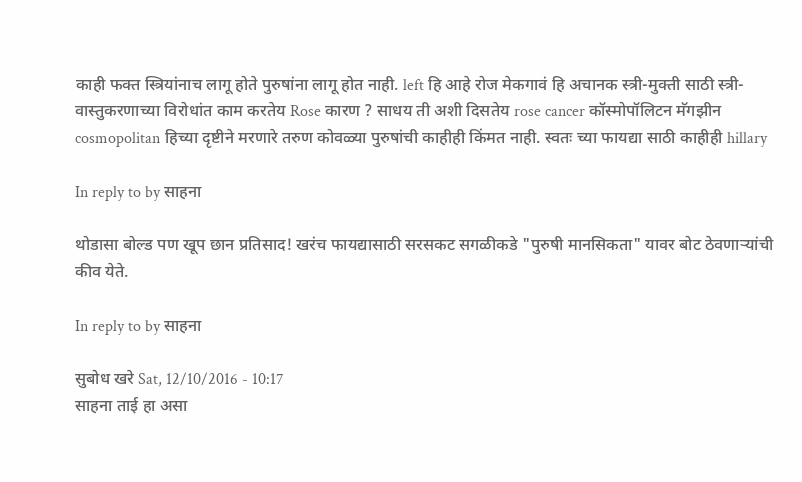काही फक्त स्त्रियांनाच लागू होते पुरुषांना लागू होत नाही. left हि आहे रोज मेकगावं हि अचानक स्त्री-मुक्ती साठी स्त्री-वास्तुकरणाच्या विरोधांत काम करतेय Rose कारण ? साधय ती अशी दिसतेय rose cancer कॉस्मोपॉलिटन मॅगझीन cosmopolitan हिच्या दृष्टीने मरणारे तरुण कोवळ्या पुरुषांची काहीही किंमत नाही. स्वतः च्या फायद्या साठी काहीही hillary

In reply to by साहना

थोडासा बोल्ड पण खूप छान प्रतिसाद! खरंच फायद्यासाठी सरसकट सगळीकडे "पुरुषी मानसिकता" यावर बोट ठेवणाऱ्यांची कीव येते.

In reply to by साहना

सुबोध खरे Sat, 12/10/2016 - 10:17
साहना ताई हा असा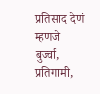प्रतिसाद देणं म्हणजे बुर्ज्वा, प्रतिगामी,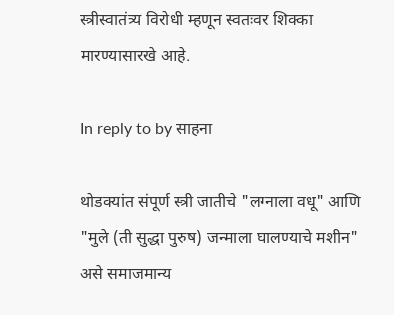स्त्रीस्वातंत्र्य विरोधी म्हणून स्वतःवर शिक्का मारण्यासारखे आहे.

In reply to by साहना

थोडक्यांत संपूर्ण स्त्री जातीचे "लग्नाला वधू" आणि "मुले (ती सुद्धा पुरुष) जन्माला घालण्याचे मशीन" असे समाजमान्य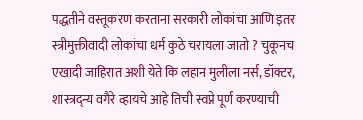पद्धतीने वस्तूकरण करताना सरकारी लोकांचा आणि इतर स्त्रीमुक्तीवादी लोकांचा धर्म कुठे चरायला जातो ? चुकूनच एखादी जाहिरात अशी येते कि लहान मुलीला नर्स, डॉक्टर, शास्त्रद्न्य वगैरे व्हायचे आहे तिची स्वप्ने पूर्ण करण्याची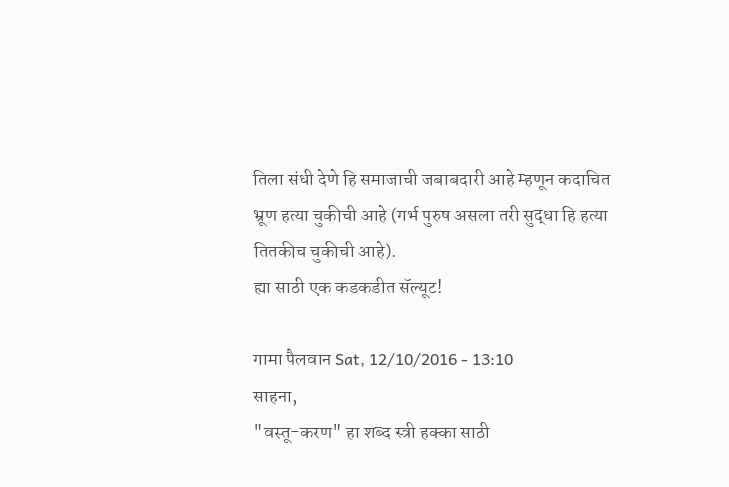तिला संधी देणे हि समाजाची जबाबदारी आहे म्हणून कदाचित भ्रूण हत्या चुकीची आहे (गर्भ पुरुष असला तरी सुद्धा हि हत्या तितकीच चुकीची आहे).
ह्या साठी एक कडकडीत सॅल्यूट!

गामा पैलवान Sat, 12/10/2016 - 13:10
साहना,
"वस्तू-करण" हा शब्द स्त्री हक्का साठी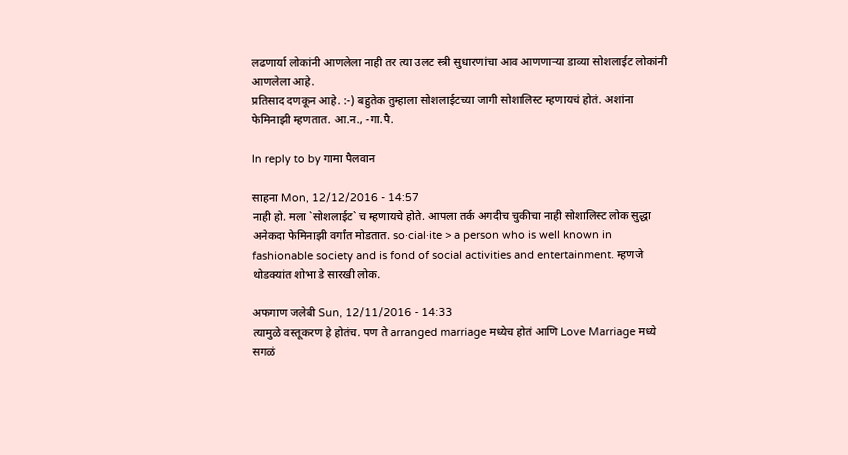लढणार्या लोकांनी आणलेला नाही तर त्या उलट स्त्री सुधारणांचा आव आणणाऱ्या डाव्या सोशलाईट लोकांनी आणलेला आहे.
प्रतिसाद दणकून आहे. :-) बहुतेक तुम्हाला सोशलाईटच्या जागी सोशालिस्ट म्हणायचं होतं. अशांना फेमिनाझी म्हणतात. आ.न., -गा.पै.

In reply to by गामा पैलवान

साहना Mon, 12/12/2016 - 14:57
नाही हो. मला `सोशलाईट` च म्हणायचे होते. आपला तर्क अगदीच चुकीचा नाही सोशालिस्ट लोक सुद्धा अनेकदा फेमिनाझी वर्गांत मोडतात. so·cial·ite > a person who is well known in fashionable society and is fond of social activities and entertainment. म्हणजे थोडक्यांत शोभा डे सारखी लोक.

अफगाण जलेबी Sun, 12/11/2016 - 14:33
त्यामुळे वस्तूकरण हे होतंच. पण ते arranged marriage मध्येच होतं आणि Love Marriage मध्ये सगळं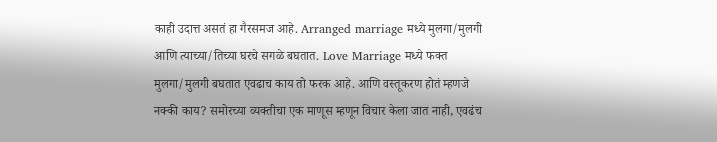काही उदात्त असतं हा गैरसमज आहे. Arranged marriage मध्ये मुलगा/मुलगी आणि त्याच्या/तिच्या घरचे सगळे बघतात. Love Marriage मध्ये फक्त मुलगा/मुलगी बघतात एवढाच काय तो फरक आहे. आणि वस्तूकरण होतं म्हणजे नक्की काय? समोरच्या व्यक्तीचा एक माणूस म्हणून विचार केला जात नाही, एवढंच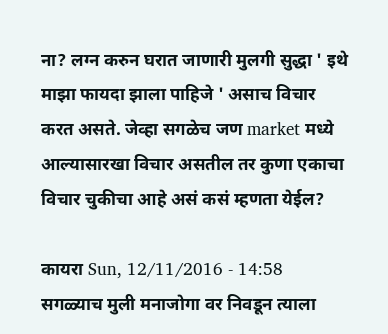ना? लग्न करुन घरात जाणारी मुलगी सुद्धा ' इथे माझा फायदा झाला पाहिजे ' असाच विचार करत असते. जेव्हा सगळेच जण market मध्ये आल्यासारखा विचार असतील तर कुणा एकाचा विचार चुकीचा आहे असं कसं म्हणता येईल?

कायरा Sun, 12/11/2016 - 14:58
सगळ्याच मुली मनाजोगा वर निवडून त्याला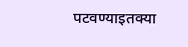पटवण्याइतक्या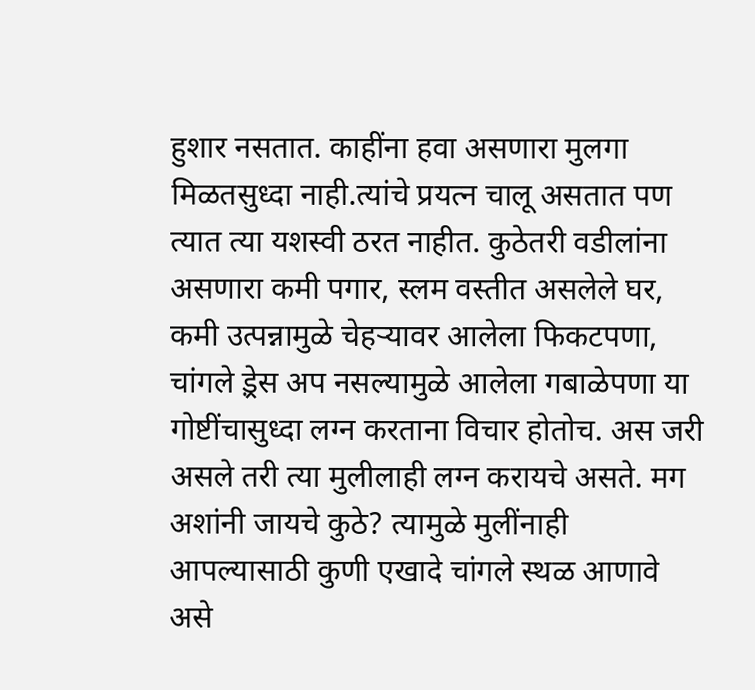हुशार नसतात. काहींना हवा असणारा मुलगा मिळतसुध्दा नाही.त्यांचे प्रयत्न चालू असतात पण त्यात त्या यशस्वी ठरत नाहीत. कुठेतरी वडीलांना असणारा कमी पगार, स्लम वस्तीत असलेले घर, कमी उत्पन्नामुळे चेहर्‍यावर आलेला फिकटपणा, चांगले ड़्रेस अप नसल्यामुळे आलेला गबाळेपणा या गोष्टींचासुध्दा लग्न करताना विचार होतोच. अस जरी असले तरी त्या मुलीलाही लग्न करायचे असते. मग अशांनी जायचे कुठे? त्यामुळे मुलींनाही आपल्यासाठी कुणी एखादे चांगले स्थळ आणावे असे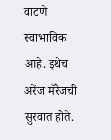वाटणे स्वाभाविक आहे. इथेच अरेंज मॅरेजची सुरवात होते.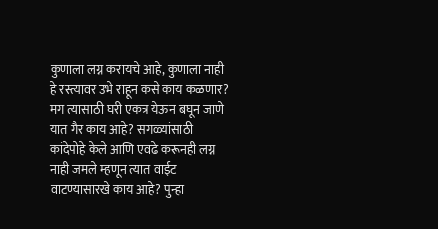कुणाला लग्न करायचे आहे, कुणाला नाही हे रस्त्यावर उभे राहून कसे काय कळणार? मग त्यासाठी घरी एकत्र येऊन बघून जाणे यात गैर काय आहे? सगळ्यांसाठी कांदेपोहे केले आणि एवढे करूनही लग्न नाही जमले म्हणून त्यात वाईट वाटण्यासारखे काय आहे? पुन्हा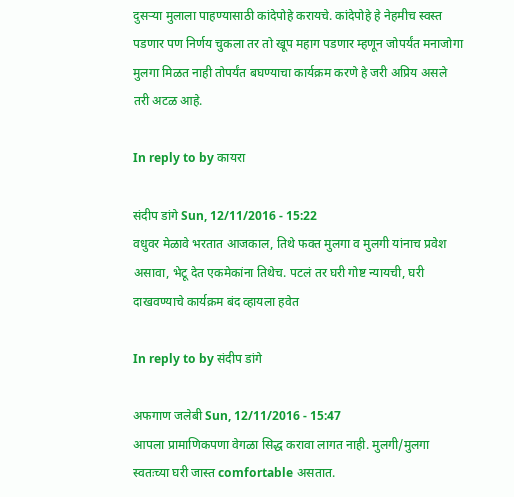दुसर्‍या मुलाला पाहण्यासाठी कांदेपोहे करायचे. कांदेपोहे हे नेहमीच स्वस्त पडणार पण निर्णय चुकला तर तो खूप महाग पडणार म्हणून जोपर्यंत मनाजोगा मुलगा मिळत नाही तोपर्यंत बघण्याचा कार्यक्रम करणे हे जरी अप्रिय असले तरी अटळ आहे.

In reply to by कायरा

संदीप डांगे Sun, 12/11/2016 - 15:22
वधुवर मेळावे भरतात आजकाल, तिथे फक्त मुलगा व मुलगी यांनाच प्रवेश असावा, भेटू देत एकमेकांना तिथेच. पटलं तर घरी गोष्ट न्यायची, घरी दाखवण्याचे कार्यक्रम बंद व्हायला हवेत

In reply to by संदीप डांगे

अफगाण जलेबी Sun, 12/11/2016 - 15:47
आपला प्रामाणिकपणा वेगळा सिद्ध करावा लागत नाही. मुलगी/मुलगा स्वतःच्या घरी जास्त comfortable असतात.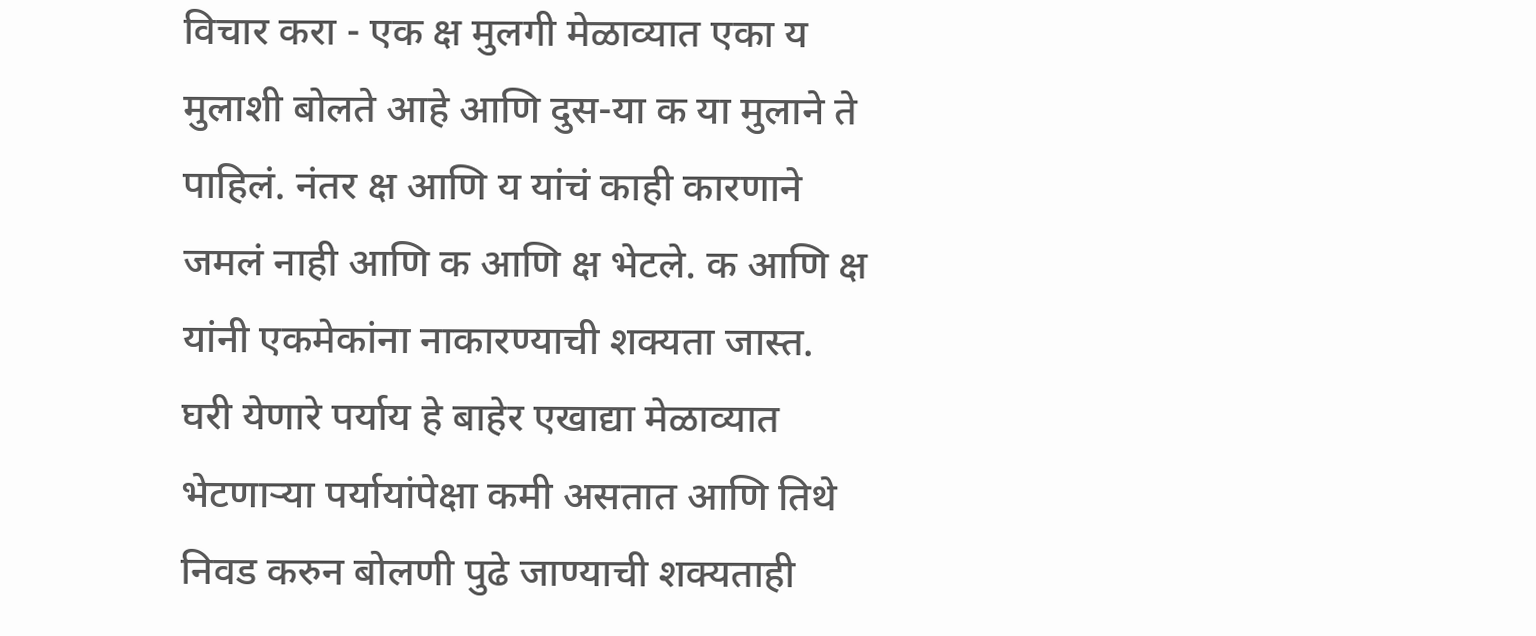विचार करा - एक क्ष मुलगी मेळाव्यात एका य मुलाशी बोलते आहे आणि दुस-या क या मुलाने ते पाहिलं. नंतर क्ष आणि य यांचं काही कारणाने जमलं नाही आणि क आणि क्ष भेटले. क आणि क्ष यांनी एकमेकांना नाकारण्याची शक्यता जास्त. घरी येणारे पर्याय हे बाहेर एखाद्या मेळाव्यात भेटणाऱ्या पर्यायांपेक्षा कमी असतात आणि तिथे निवड करुन बोलणी पुढे जाण्याची शक्यताही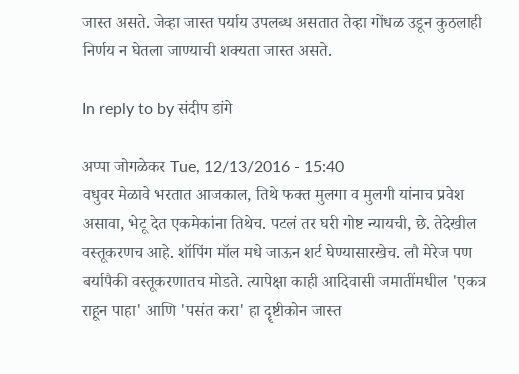जास्त असते. जेव्हा जास्त पर्याय उपलब्ध असतात तेव्हा गोंधळ उडून कुठलाही निर्णय न घेतला जाण्याची शक्यता जास्त असते.

In reply to by संदीप डांगे

अप्पा जोगळेकर Tue, 12/13/2016 - 15:40
वधुवर मेळावे भरतात आजकाल, तिथे फक्त मुलगा व मुलगी यांनाच प्रवेश असावा, भेटू देत एकमेकांना तिथेच. पटलं तर घरी गोष्ट न्यायची, छे. तेदेखील वस्तूकरणच आहे. शॉपिंग मॉल मधे जाऊन शर्ट घेण्यासारखेच. लौ मेरेज पण बर्यापैकी वस्तूकरणातच मोडते. त्यापेक्षा काही आदिवासी जमातींमधील 'एकत्र राहून पाहा' आणि 'पसंत करा' हा दॄष्टीकोन जास्त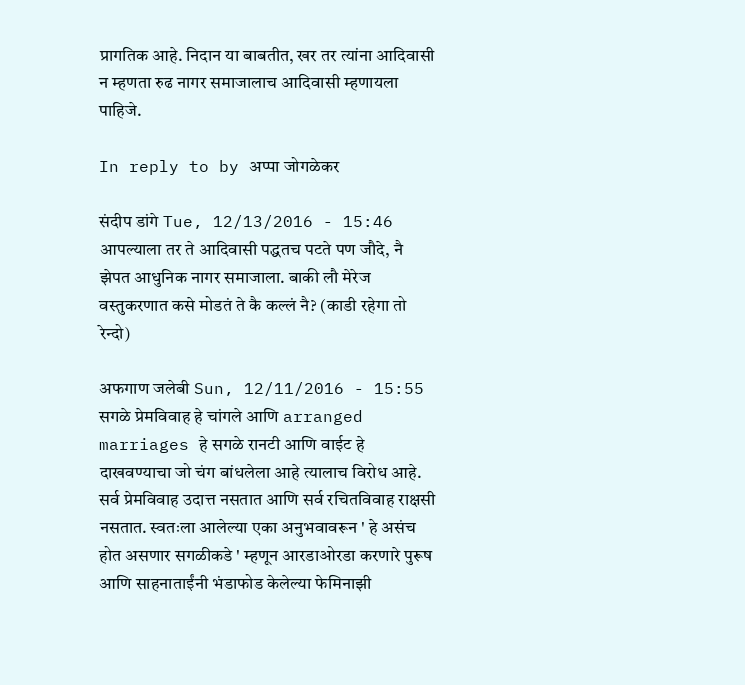प्रागतिक आहे. निदान या बाबतीत, खर तर त्यांना आदिवासी न म्हणता रुढ नागर समाजालाच आदिवासी म्हणायला पाहिजे.

In reply to by अप्पा जोगळेकर

संदीप डांगे Tue, 12/13/2016 - 15:46
आपल्याला तर ते आदिवासी पद्धतच पटते पण जौदे, नै झेपत आधुनिक नागर समाजाला. बाकी लौ मेरेज वस्तुकरणात कसे मोडतं ते कै कल्लं नै? (काडी रहेगा तो रेन्दो)

अफगाण जलेबी Sun, 12/11/2016 - 15:55
सगळे प्रेमविवाह हे चांगले आणि arranged marriages हे सगळे रानटी आणि वाईट हे दाखवण्याचा जो चंग बांधलेला आहे त्यालाच विरोध आहे. सर्व प्रेमविवाह उदात्त नसतात आणि सर्व रचितविवाह राक्षसी नसतात. स्वतःला आलेल्या एका अनुभवावरून ' हे असंच होत असणार सगळीकडे ' म्हणून आरडाओरडा करणारे पुरूष आणि साहनाताईंनी भंडाफोड केलेल्या फेमिनाझी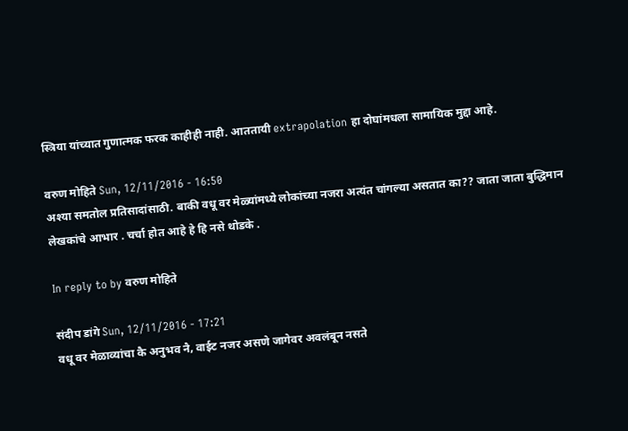स्त्रिया यांच्यात गुणात्मक फरक काहीही नाही. आततायी extrapolation हा दोघांमधला सामायिक मुद्दा आहे.

वरुण मोहिते Sun, 12/11/2016 - 16:50
अश्या समतोल प्रतिसादांसाठी. बाकी वधू वर मेळ्यांमध्ये लोकांच्या नजरा अत्यंत चांगल्या असतात का?? जाता जाता बुद्धिमान लेखकांचे आभार . चर्चा होत आहे हे हि नसे थोडके .

In reply to by वरुण मोहिते

संदीप डांगे Sun, 12/11/2016 - 17:21
वधू वर मेळाव्यांचा कै अनुभव नै, वाईट नजर असणे जागेवर अवलंबून नसते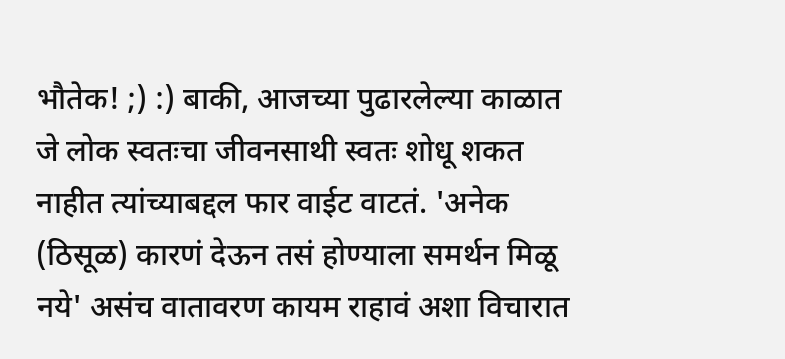भौतेक! ;) :) बाकी, आजच्या पुढारलेल्या काळात जे लोक स्वतःचा जीवनसाथी स्वतः शोधू शकत नाहीत त्यांच्याबद्दल फार वाईट वाटतं. 'अनेक (ठिसूळ) कारणं देऊन तसं होण्याला समर्थन मिळू नये' असंच वातावरण कायम राहावं अशा विचारात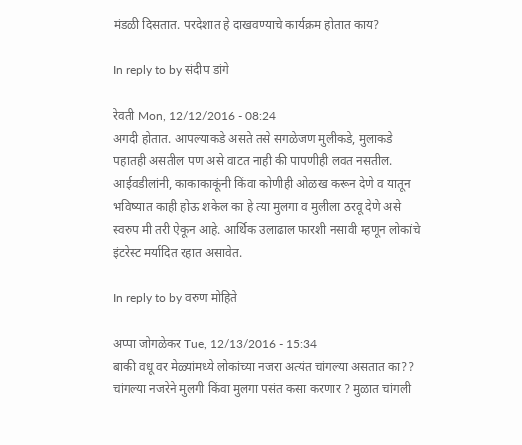मंडळी दिसतात. परदेशात हे दाखवण्याचे कार्यक्रम होतात काय?

In reply to by संदीप डांगे

रेवती Mon, 12/12/2016 - 08:24
अगदी होतात. आपल्याकडे असते तसे सगळेजण मुलीकडे, मुलाकडे पहातही असतील पण असे वाटत नाही की पापणीही लवत नसतील. आईवडीलांनी, काकाकाकूंनी किंवा कोणीही ओळख करून देणे व यातून भविष्यात काही होऊ शकेल का हे त्या मुलगा व मुलीला ठरवू देणे असे स्वरुप मी तरी ऐकून आहे. आर्थिक उलाढाल फारशी नसावी म्हणून लोकांचे इंटरेस्ट मर्यादित रहात असावेत.

In reply to by वरुण मोहिते

अप्पा जोगळेकर Tue, 12/13/2016 - 15:34
बाकी वधू वर मेळ्यांमध्ये लोकांच्या नजरा अत्यंत चांगल्या असतात का?? चांगल्या नजरेने मुलगी किंवा मुलगा पसंत कसा करणार ? मुळात चांगली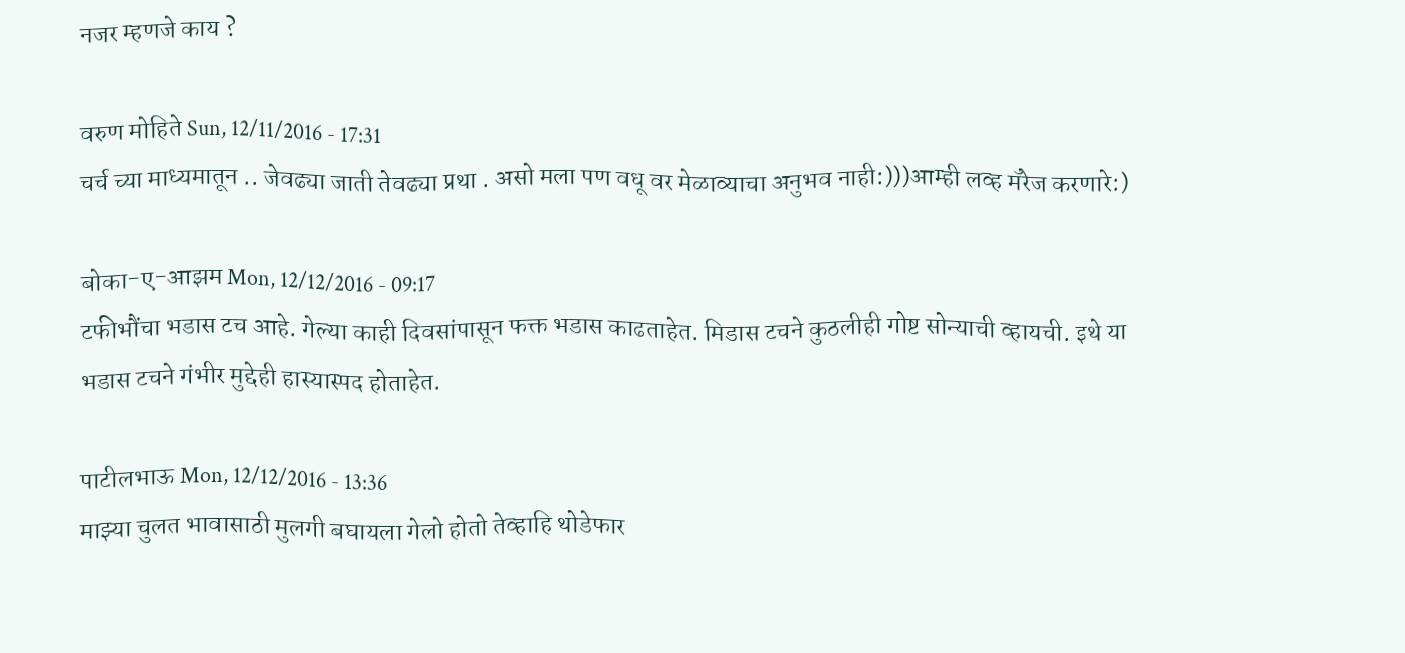नजर म्हणजे काय ?

वरुण मोहिते Sun, 12/11/2016 - 17:31
चर्च च्या माध्यमातून .. जेवढ्या जाती तेवढ्या प्रथा . असो मला पण वधू वर मेळाव्याचा अनुभव नाही:)))आम्ही लव्ह मॅरेज करणारे:)

बोका-ए-आझम Mon, 12/12/2016 - 09:17
टफीभौंचा भडास टच आहे. गेल्या काही दिवसांपासून फक्त भडास काढताहेत. मिडास टचने कुठलीही गोष्ट सोन्याची व्हायची. इथे या भडास टचने गंभीर मुद्देही हास्यास्पद होताहेत.

पाटीलभाऊ Mon, 12/12/2016 - 13:36
माझ्या चुलत भावासाठी मुलगी बघायला गेलो होतो तेव्हाहि थोडेफार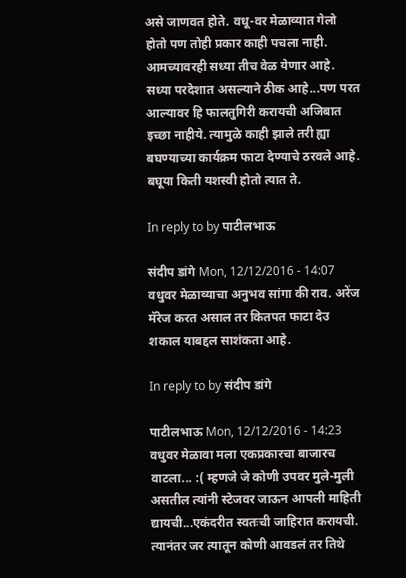असे जाणवत होते. वधू-वर मेळाव्यात गेलो होतो पण तोही प्रकार काही पचला नाही. आमच्यावरही सध्या तीच वेळ येणार आहे. सध्या परदेशात असल्याने ठीक आहे...पण परत आल्यावर हि फालतुगिरी करायची अजिबात इच्छा नाहीये. त्यामुळे काही झाले तरी ह्या बघण्याच्या कार्यक्रम फाटा देण्याचे ठरवले आहे. बघूया किती यशस्वी होतो त्यात ते.

In reply to by पाटीलभाऊ

संदीप डांगे Mon, 12/12/2016 - 14:07
वधुवर मेळाव्याचा अनुभव सांगा की राव. अरेंज मॅरेज करत असाल तर कितपत फाटा देउ शकाल याबद्दल साशंकता आहे.

In reply to by संदीप डांगे

पाटीलभाऊ Mon, 12/12/2016 - 14:23
वधुवर मेळावा मला एकप्रकारचा बाजारच वाटला... :( म्हणजे जे कोणी उपवर मुले-मुली असतील त्यांनी स्टेजवर जाऊन आपली माहिती द्यायची...एकंदरीत स्वतःची जाहिरात करायची. त्यानंतर जर त्यातून कोणी आवडलं तर तिथे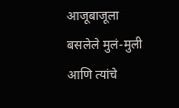आजूबाजूला बसलेले मुलं-मुली आणि त्यांचे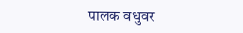पालक वधुवर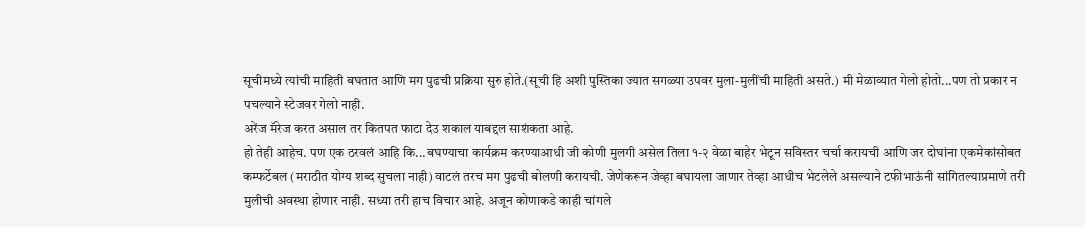सूचीमध्ये त्यांची माहिती बघतात आणि मग पुढची प्रक्रिया सुरु होते.(सूची हि अशी पुस्तिका ज्यात सगळ्या उपवर मुला-मुलींची माहिती असते.) मी मेळाव्यात गेलो होतो...पण तो प्रकार न पचल्याने स्टेजवर गेलो नाही.
अरेंज मॅरेज करत असाल तर कितपत फाटा देउ शकाल याबद्दल साशंकता आहे.
हो तेही आहेच. पण एक ठरवलं आहि कि...बघण्याचा कार्यक्रम करण्याआधी जी कोणी मुलगी असेल तिला १-२ वेळा बाहेर भेटून सविस्तर चर्चा करायची आणि जर दोघांना एकमेकांसोबत कम्फर्टेबल (मराठीत योग्य शब्द सुचला नाही) वाटलं तरच मग पुढची बोलणी करायची. जेणेकरून जेव्हा बघायला जाणार तेव्हा आधीच भेटलेले असल्याने टफीभाऊंनी सांगितल्याप्रमाणे तरी मुलीची अवस्था होणार नाही. सध्या तरी हाच विचार आहे. अजून कोणाकडे काही चांगले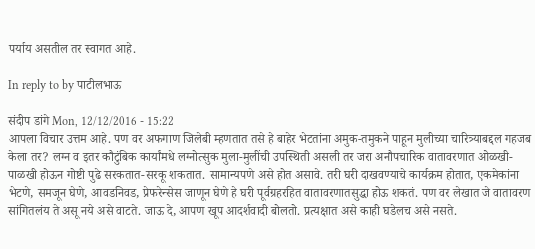पर्याय असतील तर स्वागत आहे.

In reply to by पाटीलभाऊ

संदीप डांगे Mon, 12/12/2016 - 15:22
आपला विचार उत्तम आहे. पण वर अफगाण जिलेबी म्हणतात तसे हे बाहेर भेटतांना अमुक-तमुकने पाहून मुलीच्या चारित्र्याबद्दल गहजब केला तर? लग्न व इतर कौटुंबिक कार्यांमधे लग्नोत्सुक मुला-मुलींची उपस्थिती असली तर जरा अनौपचारिक वातावरणात ओळखी-पाळखी होऊन गोष्टी पुढे सरकतात-सरकू शकतात. सामान्यपणे असे होत असावे. तरी घरी दाखवण्याचे कार्यक्रम होतात, एकमेकांना भेटणे, समजून घेणे, आवडनिवड, प्रेफरेन्सेस जाणून घेणे हे घरी पूर्वग्रहरहित वातावरणातसुद्धा होऊ शकतं. पण वर लेखात जे वातावरण सांगितलंय ते असू नये असे वाटते. जाऊ दे, आपण खूप आदर्शवादी बोलतो. प्रत्यक्षात असे काही घडेलच असे नसते.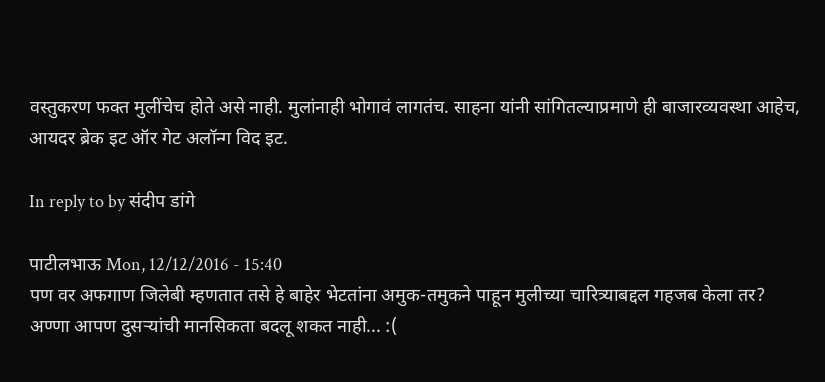वस्तुकरण फक्त मुलींचेच होते असे नाही. मुलांनाही भोगावं लागतंच. साहना यांनी सांगितल्याप्रमाणे ही बाजारव्यवस्था आहेच, आयदर ब्रेक इट ऑर गेट अलॉन्ग विद इट.

In reply to by संदीप डांगे

पाटीलभाऊ Mon, 12/12/2016 - 15:40
पण वर अफगाण जिलेबी म्हणतात तसे हे बाहेर भेटतांना अमुक-तमुकने पाहून मुलीच्या चारित्र्याबद्दल गहजब केला तर?
अण्णा आपण दुसऱ्यांची मानसिकता बदलू शकत नाही... :(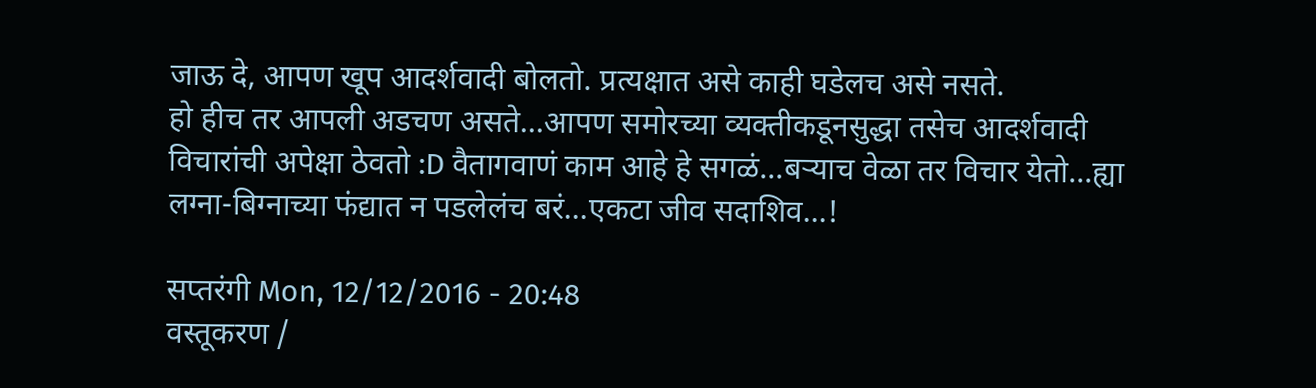जाऊ दे, आपण खूप आदर्शवादी बोलतो. प्रत्यक्षात असे काही घडेलच असे नसते.
हो हीच तर आपली अडचण असते...आपण समोरच्या व्यक्तीकडूनसुद्धा तसेच आदर्शवादी विचारांची अपेक्षा ठेवतो :D वैतागवाणं काम आहे हे सगळं...बऱ्याच वेळा तर विचार येतो...ह्या लग्ना-बिग्नाच्या फंद्यात न पडलेलंच बरं...एकटा जीव सदाशिव...!

सप्तरंगी Mon, 12/12/2016 - 20:48
वस्तूकरण /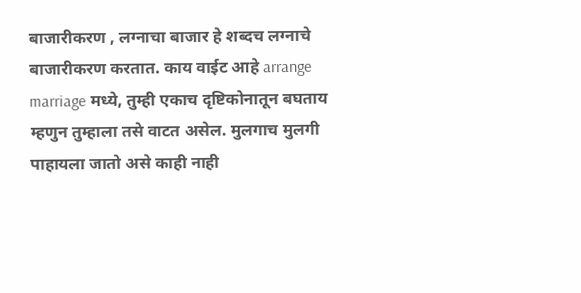बाजारीकरण , लग्नाचा बाजार हे शब्दच लग्नाचे बाजारीकरण करतात. काय वाईट आहे arrange marriage मध्ये, तुम्ही एकाच दृष्टिकोनातून बघताय म्हणुन तुम्हाला तसे वाटत असेल. मुलगाच मुलगी पाहायला जातो असे काही नाही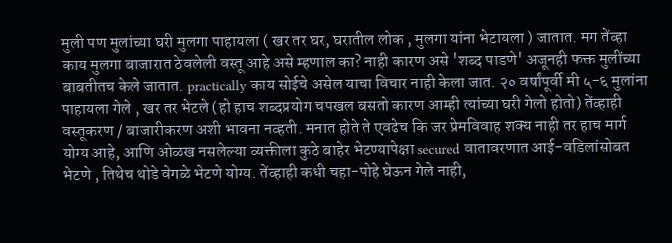मुली पण मुलांच्या घरी मुलगा पाहायला ( खर तर घर, घरातील लोक , मुलगा यांना भेटायला ) जातात. मग तेंव्हा काय मुलगा बाजारात ठेवलेली वस्तू आहे असे म्हणाल का? नाही कारण असे 'शब्द पाडणे' अजूनही फक्त मुलींच्या बाबतीतच केले जातात. practically काय सोईचे असेल याचा विचार नाही केला जात. २० वर्षांपूर्वी मी ५-६ मुलांना पाहायला गेले , खर तर भेटले (हो हाच शब्दप्रयोग चपखल बसतो कारण आम्ही त्यांच्या घरी गेलो होतो) तेंव्हाही वस्तूकरण / बाजारीकरण अशी भावना नव्हती. मनात होते ते एवढेच कि जर प्रेमविवाह शक्य नाही तर हाच मार्ग योग्य आहे, आणि ओळख नसलेल्या व्यक्तीला कुठे बाहेर भेटण्यापेक्षा secured वातावरणात आई-वडिलांसोबत भेटणे , तिथेच थोडे वेगळे भेटणे योग्य. तेंव्हाही कधी चहा-पोहे घेऊन गेले नाही,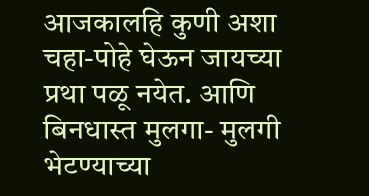आजकालहि कुणी अशा चहा-पोहे घेऊन जायच्या प्रथा पळू नयेत. आणि बिनधास्त मुलगा- मुलगी भेटण्याच्या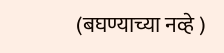(बघण्याच्या नव्हे )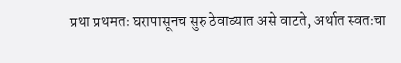प्रथा प्रथमतः घरापासूनच सुरु ठेवाव्यात असे वाटते, अर्थात स्वतःचा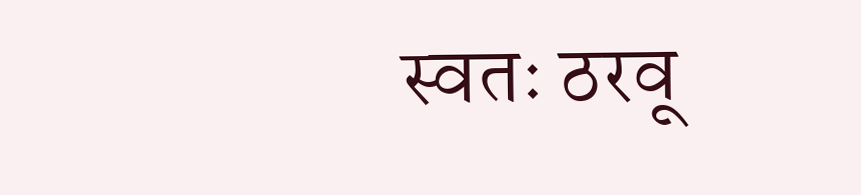स्वतः ठरवू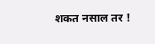शकत नसाल तर !